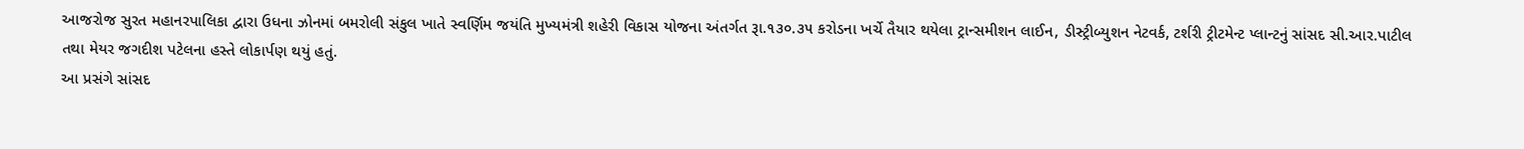આજરોજ સુરત મહાનરપાલિકા દ્વારા ઉધના ઝોનમાં બમરોલી સંકુલ ખાતે સ્વર્ણિમ જયંતિ મુખ્યમંત્રી શહેરી વિકાસ યોજના અંતર્ગત રૂા.૧૩૦.૩૫ કરોડના ખર્ચે તૈયાર થયેલા ટ્રાન્સમીશન લાઈન, ડીસ્ટ્રીબ્યુશન નેટવર્ક, ટર્શરી ટ્રીટમેન્ટ પ્લાન્ટનું સાંસદ સી.આર.પાટીલ તથા મેયર જગદીશ પટેલના હસ્તે લોકાર્પણ થયું હતું.
આ પ્રસંગે સાંસદ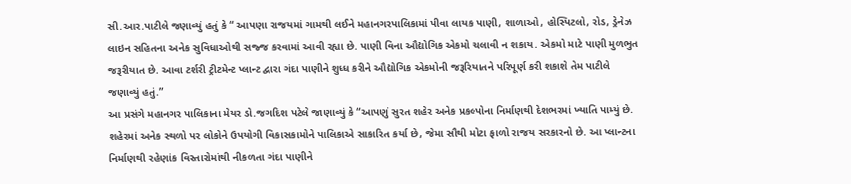સી.આર.પાટીલે જણાવ્યું હતું કે “ આપણા રાજયમાં ગામથી લઈને મહાનગરપાલિકામાં પીવા લાયક પાણી, શાળાઓ, હોસ્પિટલો, રોડ, ડ્રેનેઝ લાઇન સહિતના અનેક સુવિધાઓથી સજ્જ કરવામાં આવી રહ્યા છે. પાણી વિના ઔદ્યોગિક એકમો ચલાવી ન શકાય. એકમો માટે પાણી મુળભુત જરૂરીયાત છે. આવા ટર્શરી ટ્રીટમેન્ટ પ્લાન્ટ દ્વારા ગંદા પાણીને શુધ્ધ કરીને ઔદ્યોગિક એકમોની જરૂરિયાતને પરિપૂર્ણ કરી શકાશે તેમ પાટીલે જણાવ્યું હતું.”
આ પ્રસંગે મહાનગર પાલિકાના મેયર ડો.જગદિશ પટેલે જાણાવ્યું કે “આપણું સુરત શહેર અનેક પ્રકલ્પોના નિર્માણથી દેશભરમાં ખ્યાતિ પામ્યું છે. શહેરમાં અનેક સ્થળો પર લોકોને ઉપયોગી વિકાસકામોને પાલિકાએ સાકારિત કર્યા છે, જેમા સૌથી મોટા ફાળો રાજય સરકારનો છે. આ પ્લાન્ટના નિર્માણથી રહેણાંક વિસ્તારોમાંથી નીકળતા ગંદા પાણીને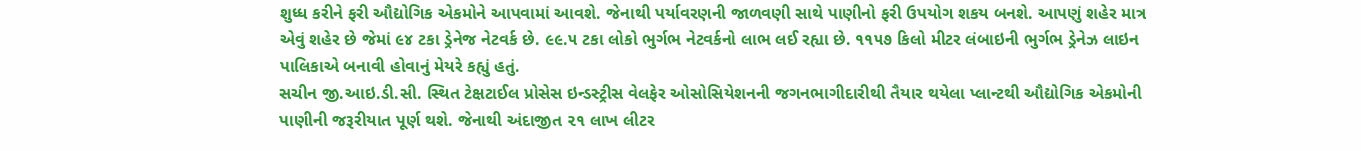શુધ્ધ કરીને ફરી ઔદ્યોગિક એકમોને આપવામાં આવશે. જેનાથી પર્યાવરણની જાળવણી સાથે પાણીનો ફરી ઉપયોગ શકય બનશે. આપણું શહેર માત્ર એવું શહેર છે જેમાં ૯૪ ટકા ડ્રેનેજ નેટવર્ક છે. ૯૯.૫ ટકા લોકો ભુર્ગભ નેટવર્કનો લાભ લઈ રહ્યા છે. ૧૧૫૭ કિલો મીટર લંબાઇની ભુર્ગભ ડ્રેનેઝ લાઇન પાલિકાએ બનાવી હોવાનું મેયરે કહ્યું હતું.
સચીન જી.આઇ.ડી.સી. સ્થિત ટેક્ષટાઈલ પ્રોસેસ ઇન્ડસ્ટ્રીસ વેલફેર ઓસોસિયેશનની જગનભાગીદારીથી તૈયાર થયેલા પ્લાન્ટથી ઔદ્યોગિક એકમોની પાણીની જરૂરીયાત પૂર્ણ થશે. જેનાથી અંદાજીત ૨૧ લાખ લીટર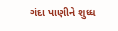ગંદા પાણીને શુધ્ધ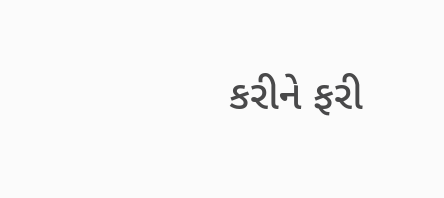કરીને ફરી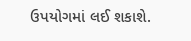ઉપયોગમાં લઈ શકાશે.